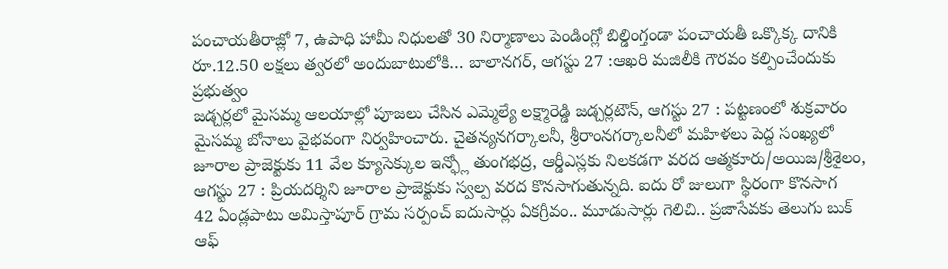పంచాయతీరాజ్లో 7, ఉపాధి హామీ నిధులతో 30 నిర్మాణాలు పెండింగ్లో బిల్డింగ్తండా పంచాయతీ ఒక్కొక్క దానికి రూ.12.50 లక్షలు త్వరలో అందుబాటులోకి… బాలానగర్, ఆగస్టు 27 :ఆఖరి మజిలీకి గౌరవం కల్పించేందుకు ప్రభుత్వం
జడ్చర్లలో మైసమ్మ ఆలయాల్లో పూజలు చేసిన ఎమ్మెల్యే లక్ష్మారెడ్డి జడ్చర్లటౌన్, ఆగస్టు 27 : పట్టణంలో శుక్రవారం మైసమ్మ బోనాలు వైభవంగా నిర్వహించారు. చైతన్యనగర్కాలనీ, శ్రీరాంనగర్కాలనీలో మహిళలు పెద్ద సంఖ్యలో
జూరాల ప్రాజెక్టుకు 11 వేల క్యూసెక్కుల ఇన్ఫ్లో తుంగభద్ర, ఆర్డీఎస్లకు నిలకడగా వరద ఆత్మకూరు/అయిజ/శ్రీశైలం, ఆగస్టు 27 : ప్రియదర్శిని జూరాల ప్రాజెక్టుకు స్వల్ప వరద కొనసాగుతున్నది. ఐదు రో జులుగా స్థిరంగా కొనసాగ
42 ఏండ్లపాటు అమిస్తాపూర్ గ్రామ సర్పంచ్ ఐదుసార్లు ఏకగ్రీవం.. మూడుసార్లు గెలిచి.. ప్రజాసేవకు తెలుగు బుక్ ఆఫ్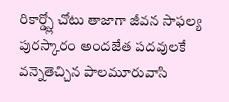రికార్డ్స్లో చోటు తాజాగా జీవన సాఫల్య పురస్కారం అందజేత పదవులకే వన్నెతెచ్చిన పాలమూరువాసి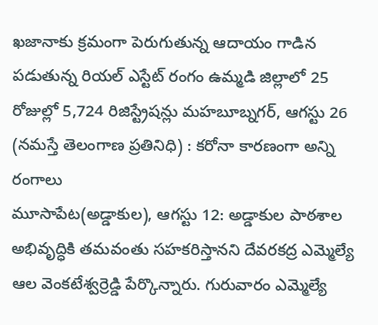ఖజానాకు క్రమంగా పెరుగుతున్న ఆదాయం గాడిన పడుతున్న రియల్ ఎస్టేట్ రంగం ఉమ్మడి జిల్లాలో 25 రోజుల్లో 5,724 రిజిస్ట్రేషన్లు మహబూబ్నగర్, ఆగస్టు 26 (నమస్తే తెలంగాణ ప్రతినిధి) : కరోనా కారణంగా అన్ని రంగాలు
మూసాపేట(అడ్డాకుల), ఆగస్టు 12: అడ్డాకుల పాఠశాల అభివృద్ధికి తమవంతు సహకరిస్తానని దేవరకద్ర ఎమ్మెల్యే ఆల వెంకటేశ్వర్రెడ్డి పేర్కొన్నారు. గురువారం ఎమ్మెల్యే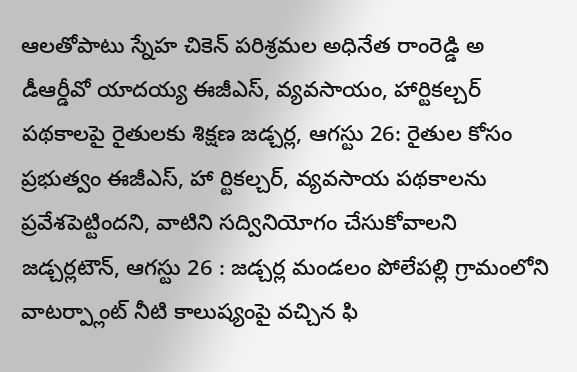ఆలతోపాటు స్నేహ చికెన్ పరిశ్రమల అధినేత రాంరెడ్డి అ
డీఆర్డీవో యాదయ్య ఈజీఎస్, వ్యవసాయం, హార్టికల్చర్ పథకాలపై రైతులకు శిక్షణ జడ్చర్ల, ఆగస్టు 26: రైతుల కోసం ప్రభుత్వం ఈజీఎస్, హా ర్టికల్చర్, వ్యవసాయ పథకాలను ప్రవేశపెట్టిందని, వాటిని సద్వినియోగం చేసుకోవాలని
జడ్చర్లటౌన్, ఆగస్టు 26 : జడ్చర్ల మండలం పోలేపల్లి గ్రామంలోని వాటర్ప్లాంట్ నీటి కాలుష్యంపై వచ్చిన ఫి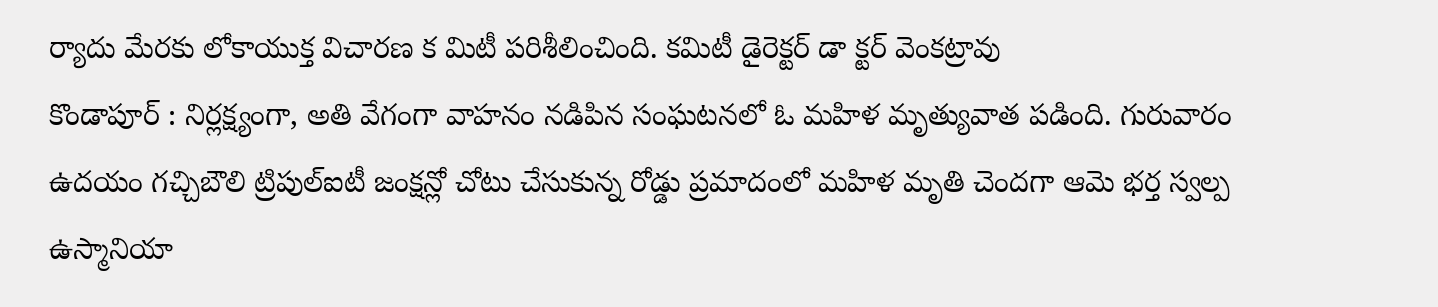ర్యాదు మేరకు లోకాయుక్త విచారణ క మిటీ పరిశీలించింది. కమిటీ డైరెక్టర్ డా క్టర్ వెంకట్రావు
కొండాపూర్ : నిర్లక్ష్యంగా, అతి వేగంగా వాహనం నడిపిన సంఘటనలో ఓ మహిళ మృత్యువాత పడింది. గురువారం ఉదయం గచ్చిబౌలి ట్రిపుల్ఐటీ జంక్షన్లో చోటు చేసుకున్న రోడ్డు ప్రమాదంలో మహిళ మృతి చెందగా ఆమె భర్త స్వల్ప
ఉస్మానియా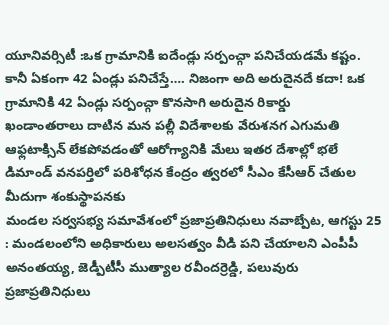యూనివర్సిటీ :ఒక గ్రామానికి ఐదేండ్లు సర్పంచ్గా పనిచేయడమే కష్టం. కానీ ఏకంగా 42 ఏండ్లు పనిచేస్తే…. నిజంగా అది అరుదైనదే కదా! ఒక గ్రామానికి 42 ఏండ్లు సర్పంచ్గా కొనసాగి అరుదైన రికార్డు
ఖండాంతరాలు దాటిన మన పల్లీ విదేశాలకు వేరుశనగ ఎగుమతి ఆఫ్లటాక్సిన్ లేకపోవడంతో ఆరోగ్యానికి మేలు ఇతర దేశాల్లో భలే డిమాండ్ వనపర్తిలో పరిశోధన కేంద్రం త్వరలో సీఎం కేసీఆర్ చేతుల మీదుగా శంకుస్థాపనకు
మండల సర్వసభ్య సమావేశంలో ప్రజాప్రతినిధులు నవాబ్పేట, ఆగస్టు 25 : మండలంలోని అధికారులు అలసత్వం వీడి పని చేయాలని ఎంపీపీ అనంతయ్య, జెడ్పీటీసీ ముత్యాల రవీందర్రెడ్డి, పలువురు ప్రజాప్రతినిధులు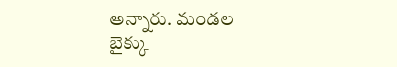అన్నారు. మండల
బైక్కు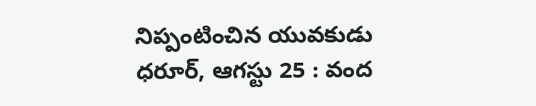నిప్పంటించిన యువకుడు ధరూర్, ఆగస్టు 25 : వంద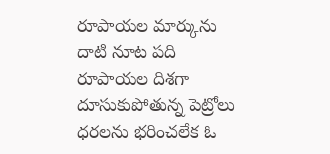రూపాయల మార్కును దాటి నూట పది రూపాయల దిశగా దూసుకుపోతున్న పెట్రోలు ధరలను భరించలేక ఓ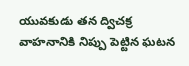యువకుడు తన ద్విచక్ర వాహనానికి నిప్పు పెట్టిన ఘటన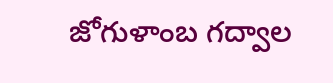జోగుళాంబ గద్వాల